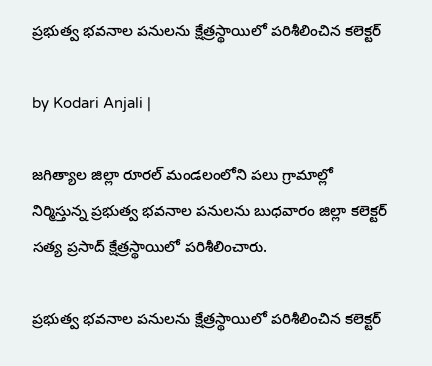ప్రభుత్వ భవనాల పనులను క్షేత్రస్థాయిలో పరిశీలించిన కలెక్టర్

by Kodari Anjali |

జగిత్యాల జిల్లా రూరల్ మండలంలోని పలు గ్రామాల్లో నిర్మిస్తున్న ప్రభుత్వ భవనాల పనులను బుధవారం జిల్లా కలెక్టర్ సత్య ప్రసాద్ క్షేత్రస్థాయిలో పరిశీలించారు.

ప్రభుత్వ భవనాల పనులను క్షేత్రస్థాయిలో పరిశీలించిన కలెక్టర్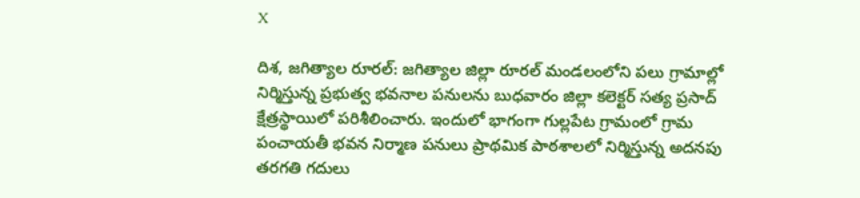X

దిశ, జగిత్యాల రూరల్: జగిత్యాల జిల్లా రూరల్ మండలంలోని పలు గ్రామాల్లో నిర్మిస్తున్న ప్రభుత్వ భవనాల పనులను బుధవారం జిల్లా కలెక్టర్ సత్య ప్రసాద్ క్షేత్రస్థాయిలో పరిశీలించారు. ఇందులో భాగంగా గుల్లపేట గ్రామంలో గ్రామ పంచాయతీ భవన నిర్మాణ పనులు ప్రాథమిక పాఠశాలలో నిర్మిస్తున్న అదనపు తరగతి గదులు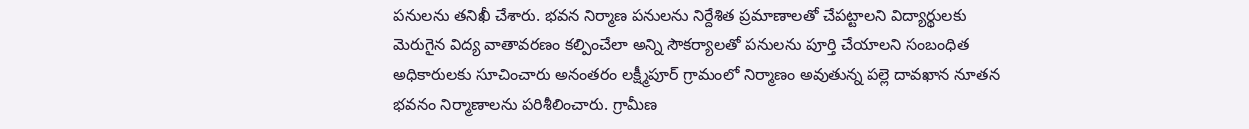పనులను తనిఖీ చేశారు. భవన నిర్మాణ పనులను నిర్దేశిత ప్రమాణాలతో చేపట్టాలని విద్యార్థులకు మెరుగైన విద్య వాతావరణం కల్పించేలా అన్ని సౌకర్యాలతో పనులను పూర్తి చేయాలని సంబంధిత అధికారులకు సూచించారు అనంతరం లక్ష్మీపూర్ గ్రామంలో నిర్మాణం అవుతున్న పల్లె దావఖాన నూతన భవనం నిర్మాణాలను పరిశీలించారు. గ్రామీణ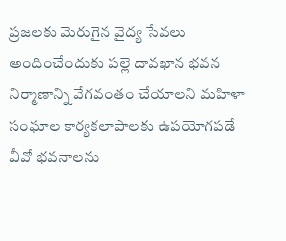ప్రజలకు మెరుగైన వైద్య సేవలు అందించేందుకు పల్లె దావఖాన భవన నిర్మాణాన్ని వేగవంతం చేయాలని మహిళా సంఘాల కార్యకలాపాలకు ఉపయోగపడే వీవో భవనాలను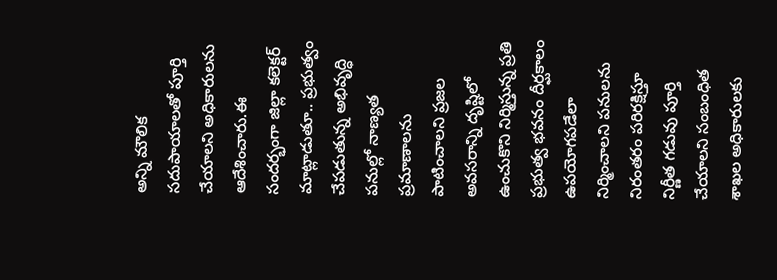అన్ని మౌలిక సదుపాయాలతో పూర్తి చేయాలని అధికారులను ఆదేశించారు.ఈ సందర్భంగా జిల్లా కలెక్టర్ మాట్లాడుతూ.. ప్రభుత్వం చేపడుతున్న అభివృద్ధి పనుల్లో నాణ్యత ప్రమాణాలను పాటించాలని ప్రజల అవసరాన్ని దృష్టిలో ఉంచుకొని నిర్మిస్తున్న ప్రతి ప్రభుత్వ భవనం దీర్ఘకాలం ఉపయోగపడేలా నిర్మించాలని పనులను నిరంతరం పరిరక్షిస్తూ నిర్ణీత గడువు పూర్తి చేయాలని సంబంధిత శాఖల అధికారులకు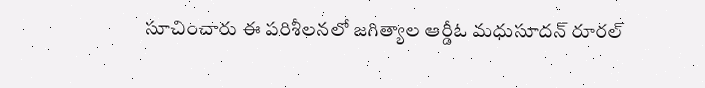సూచించారు ఈ పరిశీలనలో జగిత్యాల ఆర్డీఓ మధుసూదన్ రూరల్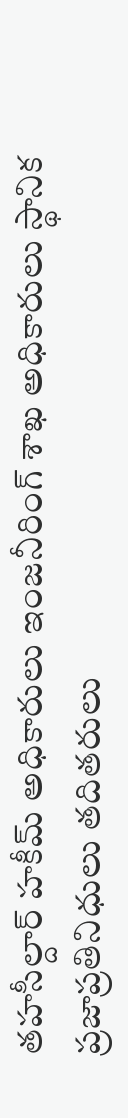తహసీల్దార్ హకీమ్ అధికారులు ఇంజనీరింగ్ శాఖ అధికారులు స్థానిక ప్రజాప్రతినిధులు తదితరులు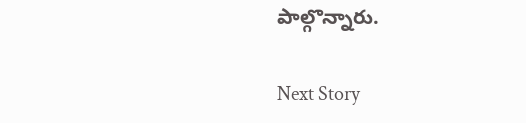పాల్గొన్నారు.

Next Story